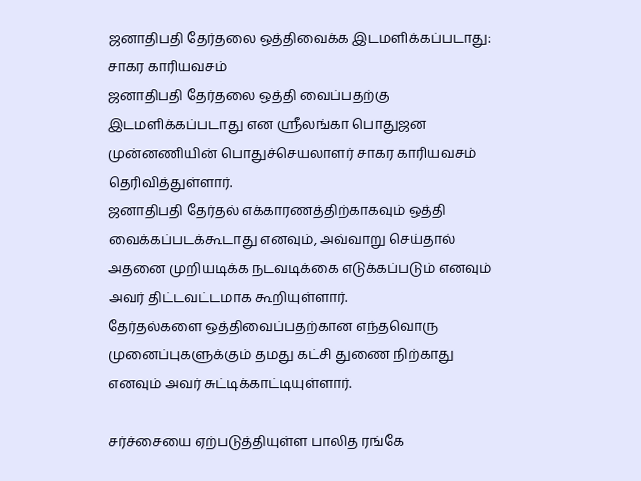ஜனாதிபதி தேர்தலை ஒத்திவைக்க இடமளிக்கப்படாது: சாகர காரியவசம்
ஜனாதிபதி தேர்தலை ஒத்தி வைப்பதற்கு இடமளிக்கப்படாது என ஶ்ரீலங்கா பொதுஜன முன்னணியின் பொதுச்செயலாளர் சாகர காரியவசம் தெரிவித்துள்ளார்.
ஜனாதிபதி தேர்தல் எக்காரணத்திற்காகவும் ஒத்தி வைக்கப்படக்கூடாது எனவும், அவ்வாறு செய்தால் அதனை முறியடிக்க நடவடிக்கை எடுக்கப்படும் எனவும் அவர் திட்டவட்டமாக கூறியுள்ளார்.
தேர்தல்களை ஒத்திவைப்பதற்கான எந்தவொரு முனைப்புகளுக்கும் தமது கட்சி துணை நிற்காது எனவும் அவர் சுட்டிக்காட்டியுள்ளார்.

சர்ச்சையை ஏற்படுத்தியுள்ள பாலித ரங்கே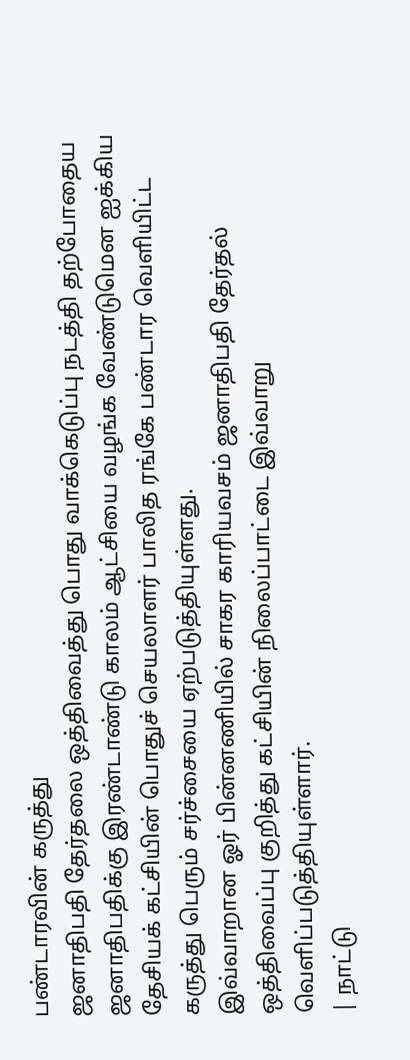பண்டாரவின் கருத்து
ஜனாதிபதி தேர்தலை ஒத்திவைத்து பொது வாக்கெடுப்பு நடத்தி தற்போதைய ஜனாதிபதிக்கு இரண்டாண்டு காலம் ஆட்சியை வழங்க வேண்டுமென ஐக்கிய தேசியக் கட்சியின் பொதுச் செயலாளர் பாலித ரங்கே பண்டார வெளியிட்ட கருத்து பெரும் சர்ச்சையை ஏற்படுத்தியுள்ளது.
இவ்வாறான ஓர் பின்னணியில் சாகர காரியவசம் ஜனாதிபதி தேர்தல் ஒத்திவைப்பு குறித்து கட்சியின் நிலைப்பாட்டை இவ்வாறு வெளிப்படுத்தியுள்ளார்.
| நாட்டு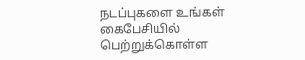நடப்புகளை உங்கள் கைபேசியில் பெற்றுக்கொள்ள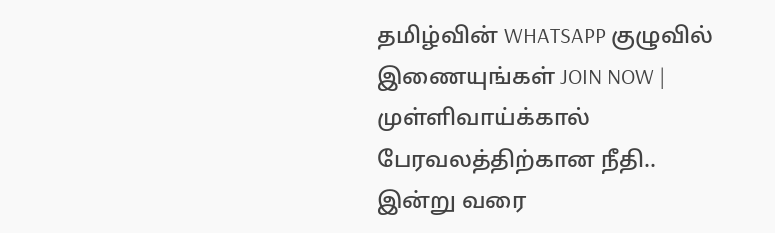தமிழ்வின் WHATSAPP குழுவில் இணையுங்கள் JOIN NOW |
முள்ளிவாய்க்கால் பேரவலத்திற்கான நீதி.. இன்று வரை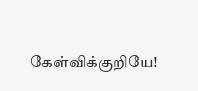கேள்விக்குறியே!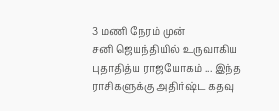3 மணி நேரம் முன்
சனி ஜெயந்தியில் உருவாகிய புதாதித்ய ராஜயோகம் ... இந்த ராசிகளுக்கு அதிர்ஷ்ட கதவு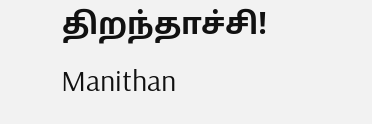திறந்தாச்சி! Manithan